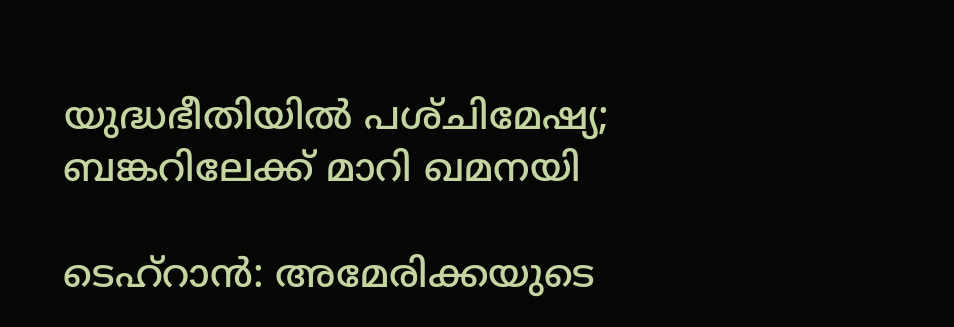യുദ്ധഭീതിയിൽ പശ്‌ചിമേഷ്യ; ബങ്കറിലേക്ക് മാറി ഖമനയി

ടെഹ്‌റാന്‍: അമേരിക്കയുടെ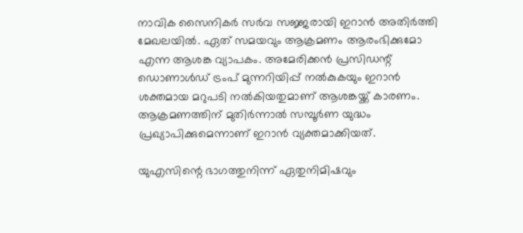നാവിക സൈനികര്‍ സര്‍വ സജ്ജരായി ഇറാന്‍ അതിര്‍ത്തി മേഖലയില്‍. ഏത് സമയവും ആക്രമണം ആരംഭിക്കുമോ എന്ന ആശങ്ക വ്യാപകം. അമേരിക്കന്‍ പ്രസിഡന്റ് ഡൊണാള്‍ഡ് ട്രംപ് മുന്നറിയിപ്പ് നല്‍കുകയും ഇറാന്‍ ശക്തമായ മറുപടി നല്‍കിയതുമാണ് ആശങ്കയ്ക്ക് കാരണം. ആക്രമണത്തിന് മുതിര്‍ന്നാല്‍ സമ്പൂര്‍ണ യുദ്ധം പ്രഖ്യാപിക്കുമെന്നാണ് ഇറാന്‍ വ്യക്തമാക്കിയത്.

യുഎസിന്റെ ഭാഗത്തുനിന്ന് ഏതുനിമിഷവും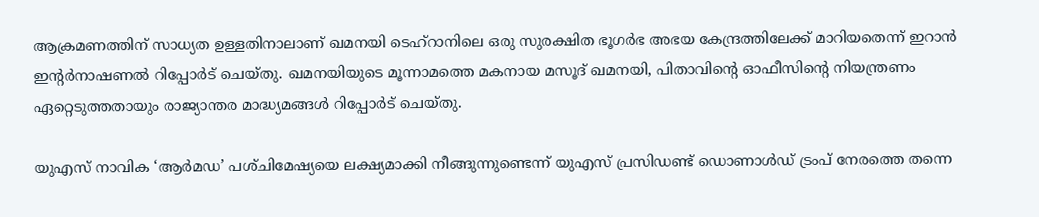ആക്രമണത്തിന് സാധ്യത ഉള്ളതിനാലാണ് ഖമനയി ടെഹ്റാനിലെ ഒരു സുരക്ഷിത ഭൂഗർഭ അഭയ കേന്ദ്രത്തിലേക്ക് മാറിയതെന്ന് ഇറാൻ ഇന്റർനാഷണൽ റിപ്പോർട് ചെയ്‌തു. ഖമനയിയുടെ മൂന്നാമത്തെ മകനായ മസൂദ് ഖമനയി, പിതാവിന്റെ ഓഫീസിന്റെ നിയന്ത്രണം ഏറ്റെടുത്തതായും രാജ്യാന്തര മാദ്ധ്യമങ്ങൾ റിപ്പോർട് ചെയ്‌തു.

യുഎസ് നാവിക ‘ആർമഡ’ പശ്‌ചിമേഷ്യയെ ലക്ഷ്യമാക്കി നീങ്ങുന്നുണ്ടെന്ന് യുഎസ് പ്രസിഡണ്ട് ഡൊണാൾഡ് ട്രംപ് നേരത്തെ തന്നെ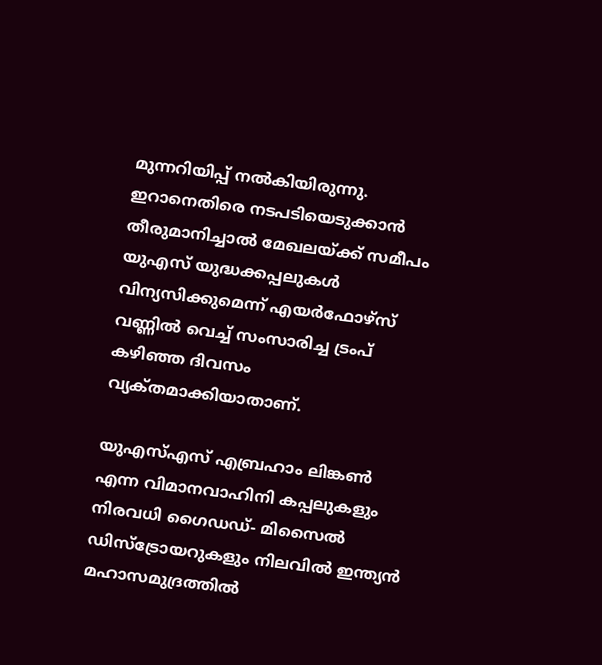മുന്നറിയിപ്പ് നൽകിയിരുന്നു. ഇറാനെതിരെ നടപടിയെടുക്കാൻ തീരുമാനിച്ചാൽ മേഖലയ്‌ക്ക് സമീപം യുഎസ് യുദ്ധക്കപ്പലുകൾ വിന്യസിക്കുമെന്ന് എയർഫോഴ്‌സ് വണ്ണിൽ വെച്ച് സംസാരിച്ച ട്രംപ് കഴിഞ്ഞ ദിവസം വ്യക്‌തമാക്കിയാതാണ്.

യുഎസ്എസ് എബ്രഹാം ലിങ്കൺ എന്ന വിമാനവാഹിനി കപ്പലുകളും നിരവധി ഗൈഡഡ്- മിസൈൽ ഡിസ്‌ട്രോയറുകളും നിലവിൽ ഇന്ത്യൻ മഹാസമുദ്രത്തിൽ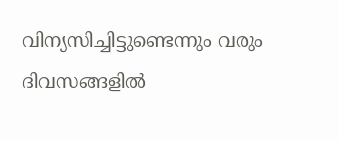വിന്യസിച്ചിട്ടുണ്ടെന്നും വരും ദിവസങ്ങളിൽ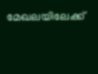മേഖലയിലേക്ക്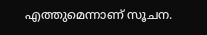എത്തുമെന്നാണ് സൂചന.